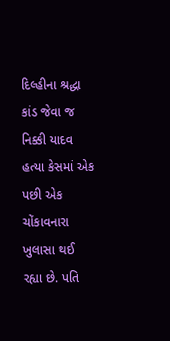દિલ્હીના શ્રદ્ધા કાંડ જેવા જ નિક્કી યાદવ હત્યા કેસમાં એક પછી એક ચોંકાવનારા ખુલાસા થઈ રહ્યા છે. પતિ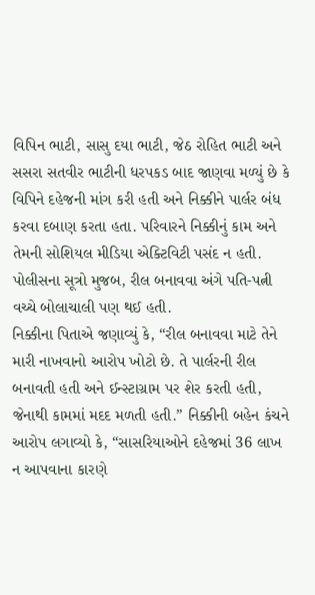વિપિન ભાટી, સાસુ દયા ભાટી, જેઠ રોહિત ભાટી અને સસરા સતવીર ભાટીની ધરપકડ બાદ જાણવા મળ્યું છે કે વિપિને દહેજની માંગ કરી હતી અને નિક્કીને પાર્લર બંધ કરવા દબાણ કરતા હતા. પરિવારને નિક્કીનું કામ અને તેમની સોશિયલ મીડિયા એક્ટિવિટી પસંદ ન હતી. પોલીસના સૂત્રો મુજબ, રીલ બનાવવા અંગે પતિ-પત્ની વચ્ચે બોલાચાલી પણ થઈ હતી.
નિક્કીના પિતાએ જણાવ્યું કે, “રીલ બનાવવા માટે તેને મારી નાખવાનો આરોપ ખોટો છે. તે પાર્લરની રીલ બનાવતી હતી અને ઈન્સ્ટાગ્રામ પર શેર કરતી હતી, જેનાથી કામમાં મદદ મળતી હતી.” નિક્કીની બહેન કંચને આરોપ લગાવ્યો કે, “સાસરિયાઓને દહેજમાં 36 લાખ ન આપવાના કારણે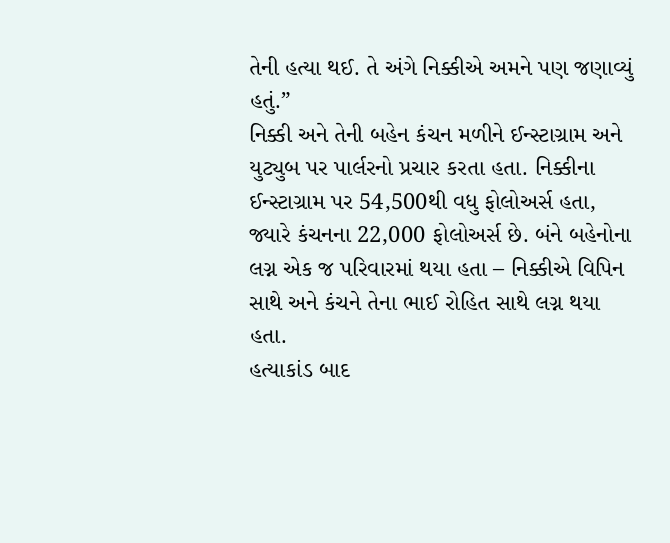તેની હત્યા થઈ. તે અંગે નિક્કીએ અમને પણ જણાવ્યું હતું.”
નિક્કી અને તેની બહેન કંચન મળીને ઈન્સ્ટાગ્રામ અને યુટ્યુબ પર પાર્લરનો પ્રચાર કરતા હતા. નિક્કીના ઈન્સ્ટાગ્રામ પર 54,500થી વધુ ફોલોઅર્સ હતા, જ્યારે કંચનના 22,000 ફોલોઅર્સ છે. બંને બહેનોના લગ્ન એક જ પરિવારમાં થયા હતા – નિક્કીએ વિપિન સાથે અને કંચને તેના ભાઈ રોહિત સાથે લગ્ન થયા હતા.
હત્યાકાંડ બાદ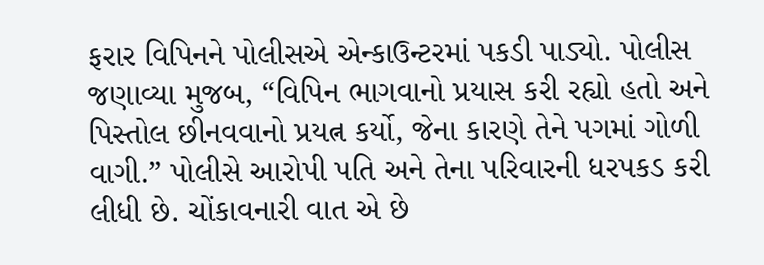ફરાર વિપિનને પોલીસએ એન્કાઉન્ટરમાં પકડી પાડ્યો. પોલીસ જણાવ્યા મુજબ, “વિપિન ભાગવાનો પ્રયાસ કરી રહ્યો હતો અને પિસ્તોલ છીનવવાનો પ્રયત્ન કર્યો, જેના કારણે તેને પગમાં ગોળી વાગી.” પોલીસે આરોપી પતિ અને તેના પરિવારની ધરપકડ કરી લીધી છે. ચોંકાવનારી વાત એ છે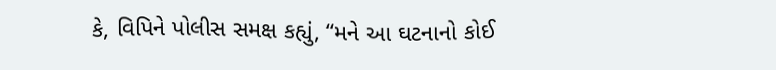કે, વિપિને પોલીસ સમક્ષ કહ્યું, “મને આ ઘટનાનો કોઈ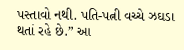પસ્તાવો નથી. પતિ-પત્ની વચ્ચે ઝઘડા થતાં રહે છે.” આ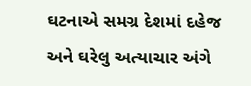ઘટનાએ સમગ્ર દેશમાં દહેજ અને ઘરેલુ અત્યાચાર અંગે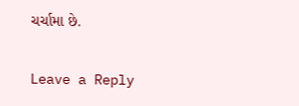ચર્ચામા છે.

Leave a Reply